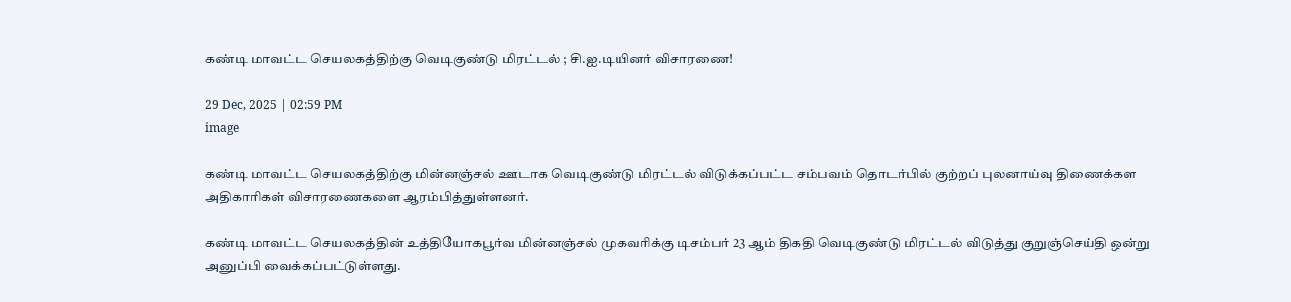கண்டி மாவட்ட செயலகத்திற்கு வெடிகுண்டு மிரட்டல் ; சி.ஐ.டியினர் விசாரணை!

29 Dec, 2025 | 02:59 PM
image

கண்டி மாவட்ட செயலகத்திற்கு மின்னஞ்சல் ஊடாக வெடிகுண்டு மிரட்டல் விடுக்கப்பட்ட சம்பவம் தொடர்பில் குற்றப் புலனாய்வு திணைக்கள அதிகாரிகள் விசாரணைகளை ஆரம்பித்துள்ளனர்.

கண்டி மாவட்ட செயலகத்தின் உத்தியோகபூர்வ மின்னஞ்சல் முகவரிக்கு டிசம்பர் 23 ஆம் திகதி வெடிகுண்டு மிரட்டல் விடுத்து குறுஞ்செய்தி ஒன்று அனுப்பி வைக்கப்பட்டுள்ளது.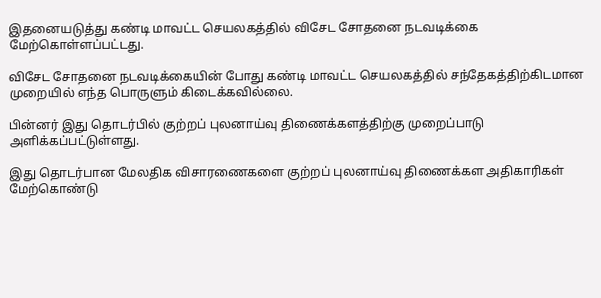இதனையடுத்து கண்டி மாவட்ட செயலகத்தில் விசேட சோதனை நடவடிக்கை மேற்கொள்ளப்பட்டது.

விசேட சோதனை நடவடிக்கையின் போது கண்டி மாவட்ட செயலகத்தில் சந்தேகத்திற்கிடமான முறையில் எந்த பொருளும் கிடைக்கவில்லை.

பின்னர் இது தொடர்பில் குற்றப் புலனாய்வு திணைக்களத்திற்கு முறைப்பாடு அளிக்கப்பட்டுள்ளது.

இது தொடர்பான மேலதிக விசாரணைகளை குற்றப் புலனாய்வு திணைக்கள அதிகாரிகள் மேற்கொண்டு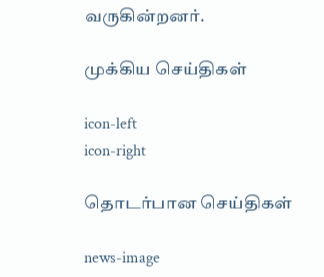வருகின்றனர்.

முக்கிய செய்திகள்

icon-left
icon-right

தொடர்பான செய்திகள்

news-image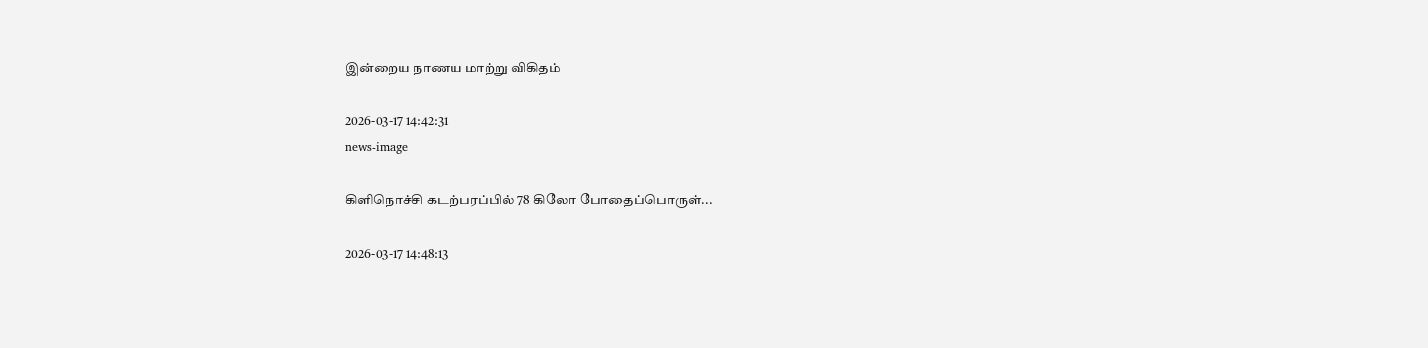இன்றைய நாணய மாற்று விகிதம்

2026-03-17 14:42:31
news-image

கிளிநொச்சி கடற்பரப்பில் 78 கிலோ போதைப்பொருள்...

2026-03-17 14:48:13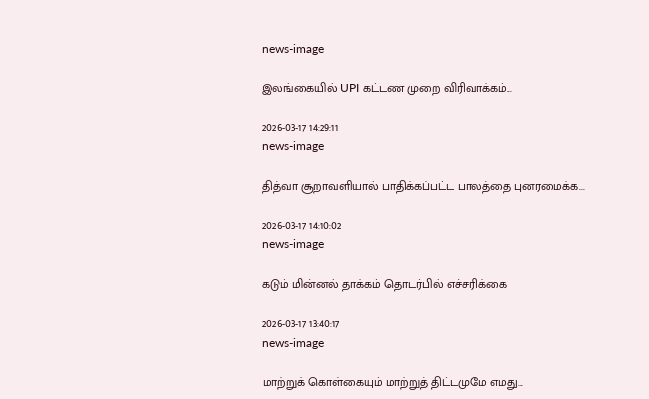news-image

இலங்கையில் UPI கட்டண முறை விரிவாக்கம்...

2026-03-17 14:29:11
news-image

தித்வா சூறாவளியால் பாதிக்கப்பட்ட பாலத்தை புனரமைக்க...

2026-03-17 14:10:02
news-image

கடும் மின்னல் தாக்கம் தொடர்பில் எச்சரிக்கை

2026-03-17 13:40:17
news-image

மாற்றுக் கொள்கையும் மாற்றுத் திட்டமுமே எமது...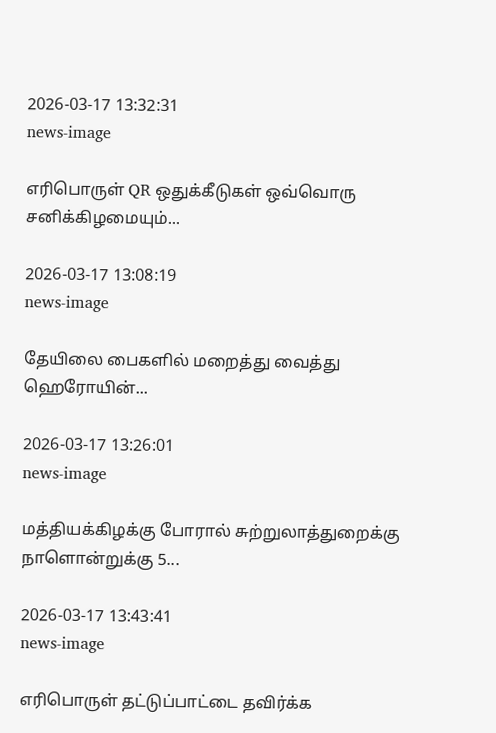2026-03-17 13:32:31
news-image

எரிபொருள் QR ஒதுக்கீடுகள் ஒவ்வொரு சனிக்கிழமையும்...

2026-03-17 13:08:19
news-image

தேயிலை பைகளில் மறைத்து வைத்து ஹெரோயின்...

2026-03-17 13:26:01
news-image

மத்தியக்கிழக்கு போரால் சுற்றுலாத்துறைக்கு நாளொன்றுக்கு 5...

2026-03-17 13:43:41
news-image

எரிபொருள் தட்டுப்பாட்டை தவிர்க்க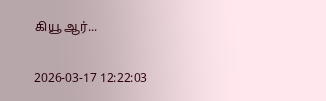கியூ ஆர்...

2026-03-17 12:22:03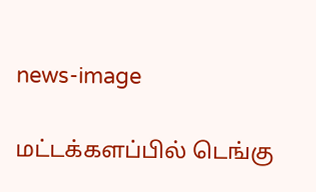news-image

மட்டக்களப்பில் டெங்கு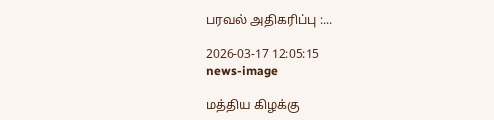பரவல் அதிகரிப்பு :...

2026-03-17 12:05:15
news-image

மத்திய கிழக்கு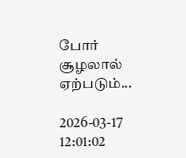போர் சூழலால் ஏற்படும்...

2026-03-17 12:01:02